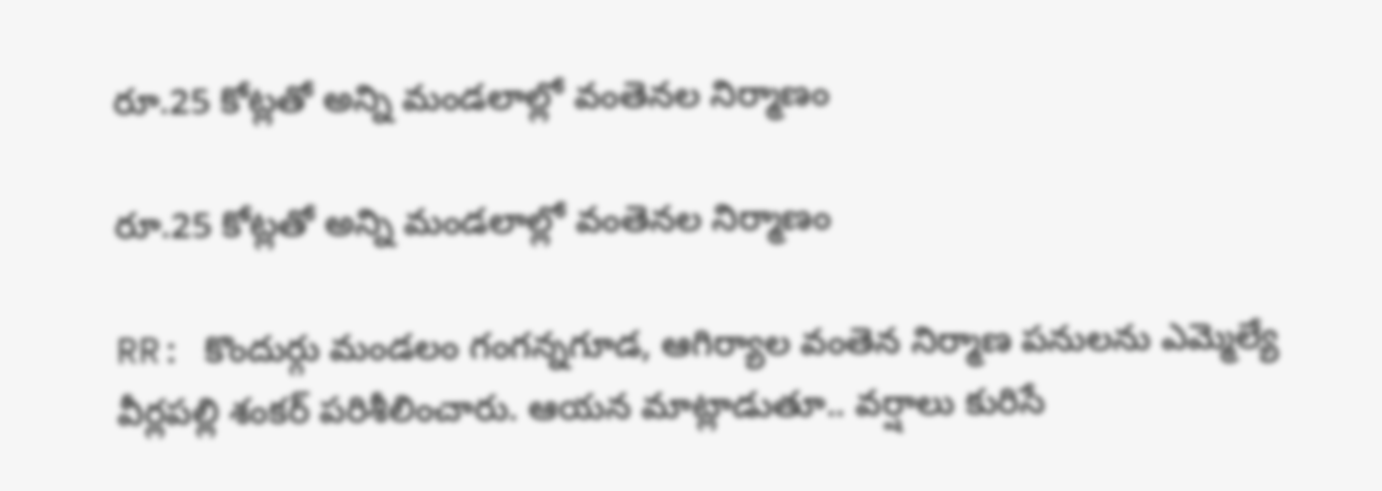రూ.25 కోట్లతో అన్ని మండలాల్లో వంతెనల నిర్మాణం

రూ.25 కోట్లతో అన్ని మండలాల్లో వంతెనల నిర్మాణం

RR: కొందుర్గు మండలం గంగన్నగూడ, ఆగిర్యాల వంతెన నిర్మాణ పనులను ఎమ్మెల్యే వీర్లపల్లి శంకర్ పరిశీలించారు. ఆయన మాట్లాడుతూ.. వర్షాలు కురిసే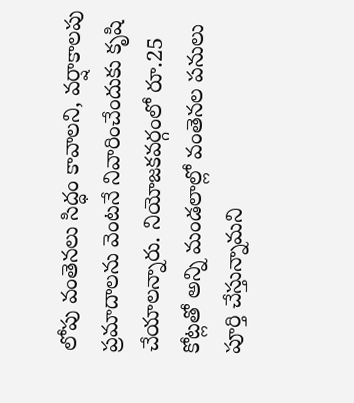లోపు వంతెనలు సిద్ధం కావాలని, వర్షాకాలపు ప్రమాదాలను వెంటనే నివారించేందుకు కృషి చేయాలన్నారు. నియోజకవర్గంలో రూ.25 కోట్లతో అన్ని మండలాల్లో వంతెనల పనులు పూర్తి చేస్తున్నామని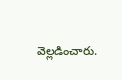వెల్లడించారు.